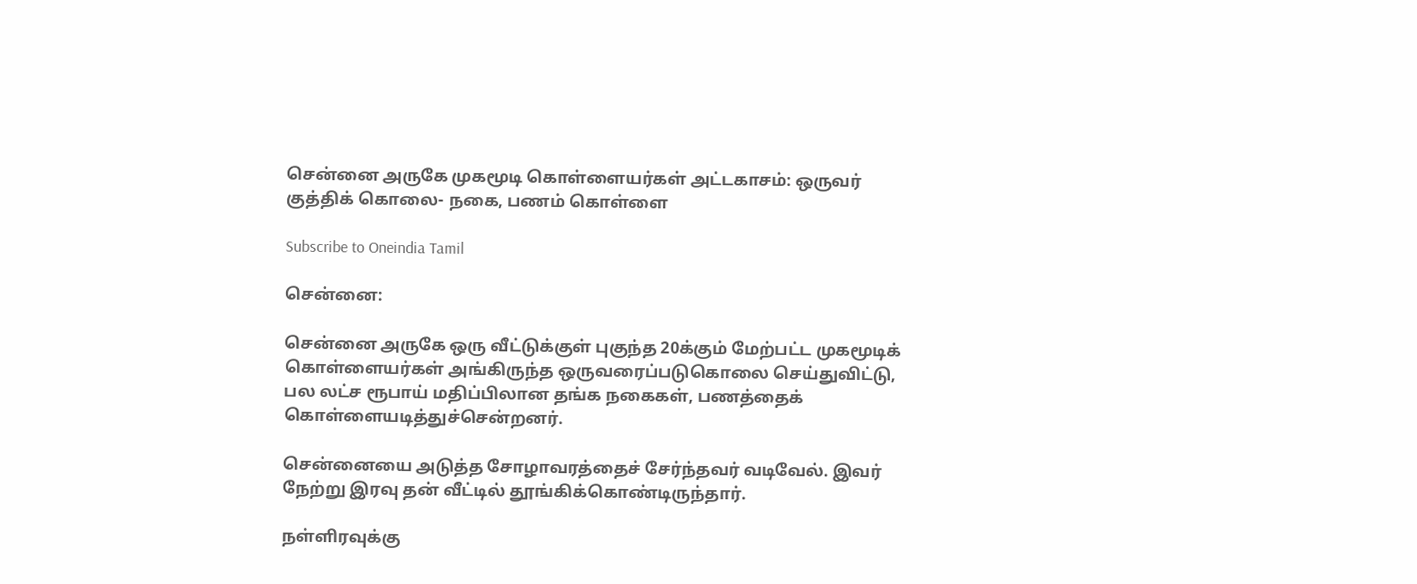சென்னை அருகே முகமூடி கொள்ளையர்கள் அட்டகாசம்: ஒருவர் குத்திக் கொலை- நகை, பணம் கொள்ளை

Subscribe to Oneindia Tamil

சென்னை:

சென்னை அருகே ஒரு வீட்டுக்குள் புகுந்த 20க்கும் மேற்பட்ட முகமூடிக் கொள்ளையர்கள் அங்கிருந்த ஒருவரைப்படுகொலை செய்துவிட்டு, பல லட்ச ரூபாய் மதிப்பிலான தங்க நகைகள், பணத்தைக் கொள்ளையடித்துச்சென்றனர்.

சென்னையை அடுத்த சோழாவரத்தைச் சேர்ந்தவர் வடிவேல். இவர் நேற்று இரவு தன் வீட்டில் தூங்கிக்கொண்டிருந்தார்.

நள்ளிரவுக்கு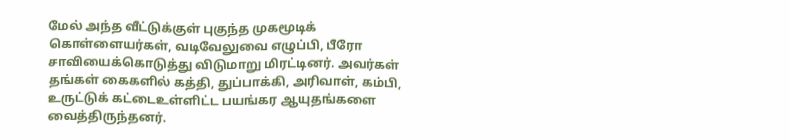மேல் அந்த வீட்டுக்குள் புகுந்த முகமூடிக் கொள்ளையர்கள், வடிவேலுவை எழுப்பி, பீரோ சாவியைக்கொடுத்து விடுமாறு மிரட்டினர். அவர்கள் தங்கள் கைகளில் கத்தி, துப்பாக்கி, அரிவாள், கம்பி, உருட்டுக் கட்டைஉள்ளிட்ட பயங்கர ஆயுதங்களை வைத்திருந்தனர்.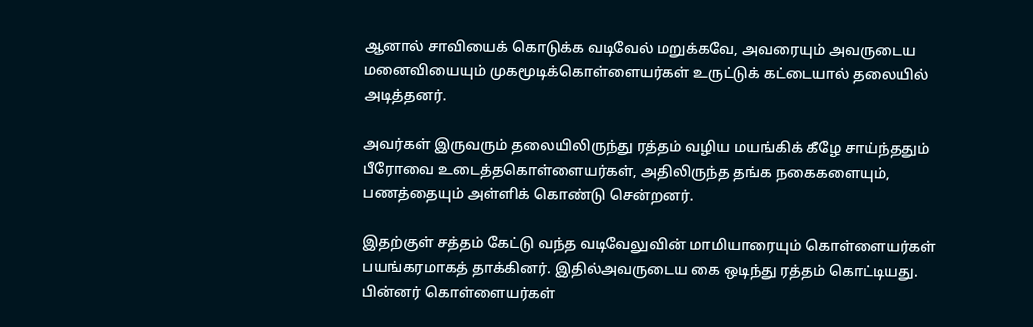ஆனால் சாவியைக் கொடுக்க வடிவேல் மறுக்கவே, அவரையும் அவருடைய மனைவியையும் முகமூடிக்கொள்ளையர்கள் உருட்டுக் கட்டையால் தலையில் அடித்தனர்.

அவர்கள் இருவரும் தலையிலிருந்து ரத்தம் வழிய மயங்கிக் கீழே சாய்ந்ததும் பீரோவை உடைத்தகொள்ளையர்கள், அதிலிருந்த தங்க நகைகளையும், பணத்தையும் அள்ளிக் கொண்டு சென்றனர்.

இதற்குள் சத்தம் கேட்டு வந்த வடிவேலுவின் மாமியாரையும் கொள்ளையர்கள் பயங்கரமாகத் தாக்கினர். இதில்அவருடைய கை ஒடிந்து ரத்தம் கொட்டியது. பின்னர் கொள்ளையர்கள்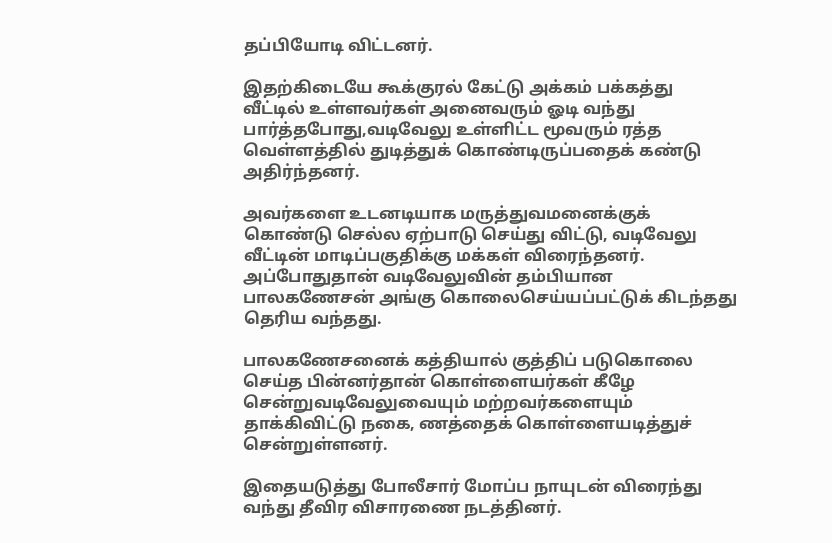தப்பியோடி விட்டனர்.

இதற்கிடையே கூக்குரல் கேட்டு அக்கம் பக்கத்து வீட்டில் உள்ளவர்கள் அனைவரும் ஓடி வந்து பார்த்தபோது,வடிவேலு உள்ளிட்ட மூவரும் ரத்த வெள்ளத்தில் துடித்துக் கொண்டிருப்பதைக் கண்டு அதிர்ந்தனர்.

அவர்களை உடனடியாக மருத்துவமனைக்குக் கொண்டு செல்ல ஏற்பாடு செய்து விட்டு, வடிவேலு வீட்டின் மாடிப்பகுதிக்கு மக்கள் விரைந்தனர். அப்போதுதான் வடிவேலுவின் தம்பியான பாலகணேசன் அங்கு கொலைசெய்யப்பட்டுக் கிடந்தது தெரிய வந்தது.

பாலகணேசனைக் கத்தியால் குத்திப் படுகொலை செய்த பின்னர்தான் கொள்ளையர்கள் கீழே சென்றுவடிவேலுவையும் மற்றவர்களையும் தாக்கிவிட்டு நகை, ணத்தைக் கொள்ளையடித்துச் சென்றுள்ளனர்.

இதையடுத்து போலீசார் மோப்ப நாயுடன் விரைந்து வந்து தீவிர விசாரணை நடத்தினர்.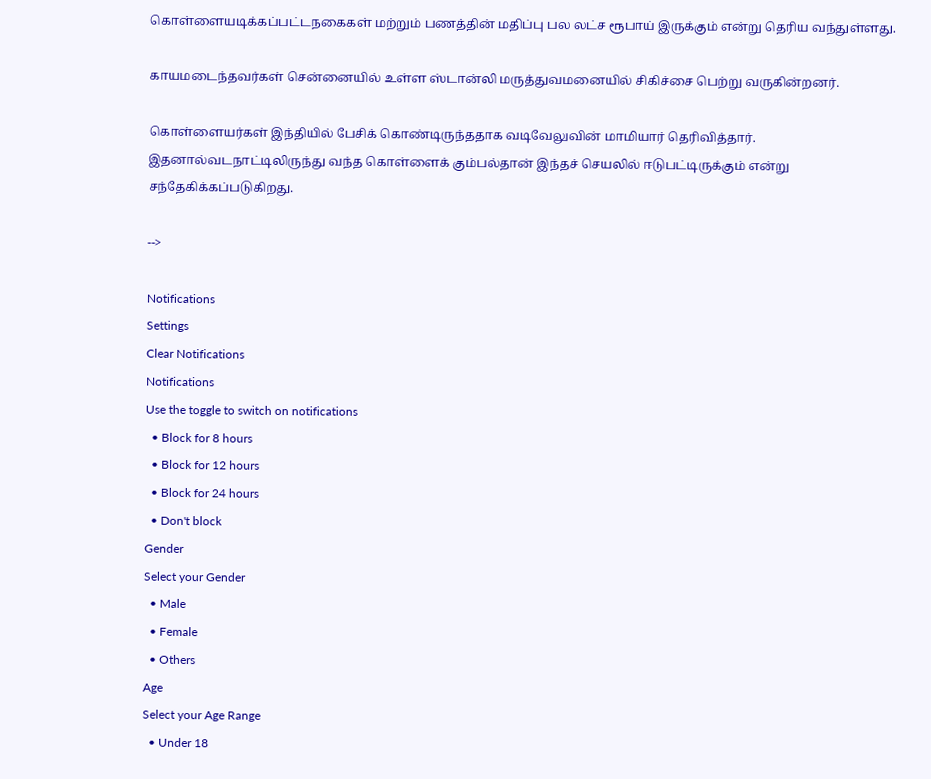கொள்ளையடிக்கப்பட்டநகைகள் மற்றும் பணத்தின் மதிப்பு பல லட்ச ரூபாய் இருக்கும் என்று தெரிய வந்துள்ளது.

காயமடைந்தவர்கள் சென்னையில் உள்ள ஸ்டான்லி மருத்துவமனையில் சிகிச்சை பெற்று வருகின்றனர்.

கொள்ளையர்கள் இந்தியில் பேசிக் கொண்டிருந்ததாக வடிவேலுவின் மாமியார் தெரிவித்தார். இதனால்வடநாட்டிலிருந்து வந்த கொள்ளைக் கும்பல்தான் இந்தச் செயலில் ஈடுபட்டிருக்கும் என்று சந்தேகிக்கப்படுகிறது.

-->

Notifications
Settings
Clear Notifications
Notifications
Use the toggle to switch on notifications
  • Block for 8 hours
  • Block for 12 hours
  • Block for 24 hours
  • Don't block
Gender
Select your Gender
  • Male
  • Female
  • Others
Age
Select your Age Range
  • Under 18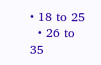• 18 to 25
  • 26 to 35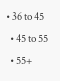• 36 to 45
  • 45 to 55
  • 55+